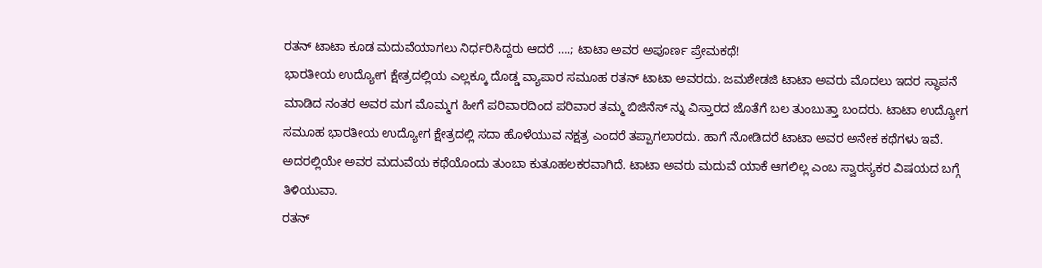ರತನ್ ಟಾಟಾ ಕೂಡ ಮದುವೆಯಾಗಲು ನಿರ್ಧರಿಸಿದ್ದರು ಆದರೆ ….; ಟಾಟಾ ಅವರ ಅಪೂರ್ಣ ಪ್ರೇಮಕಥೆ!
ಭಾರತೀಯ ಉದ್ಯೋಗ ಕ್ಷೇತ್ರದಲ್ಲಿಯ ಎಲ್ಲಕ್ಕೂ ದೊಡ್ಡ ವ್ಯಾಪಾರ ಸಮೂಹ ರತನ್ ಟಾಟಾ ಅವರದು. ಜಮಶೇಡಜಿ ಟಾಟಾ ಅವರು ಮೊದಲು ಇದರ ಸ್ಥಾಪನೆ ಮಾಡಿದ ನಂತರ ಅವರ ಮಗ ಮೊಮ್ಮಗ ಹೀಗೆ ಪರಿವಾರದಿಂದ ಪರಿವಾರ ತಮ್ಮ ಬಿಜಿನೆಸ್ ನ್ನು ವಿಸ್ತಾರದ ಜೊತೆಗೆ ಬಲ ತುಂಬುತ್ತಾ ಬಂದರು. ಟಾಟಾ ಉದ್ಯೋಗ ಸಮೂಹ ಭಾರತೀಯ ಉದ್ಯೋಗ ಕ್ಷೇತ್ರದಲ್ಲಿ ಸದಾ ಹೊಳೆಯುವ ನಕ್ಷತ್ರ ಎಂದರೆ ತಪ್ಪಾಗಲಾರದು. ಹಾಗೆ ನೋಡಿದರೆ ಟಾಟಾ ಅವರ ಅನೇಕ ಕಥೆಗಳು ಇವೆ. ಅದರಲ್ಲಿಯೇ ಅವರ ಮದುವೆಯ ಕಥೆಯೊಂದು ತುಂಬಾ ಕುತೂಹಲಕರವಾಗಿದೆ. ಟಾಟಾ ಅವರು ಮದುವೆ ಯಾಕೆ ಆಗಲಿಲ್ಲ ಎಂಬ ಸ್ವಾರಸ್ಯಕರ ವಿಷಯದ ಬಗ್ಗೆ ತಿಳಿಯುವಾ.
ರತನ್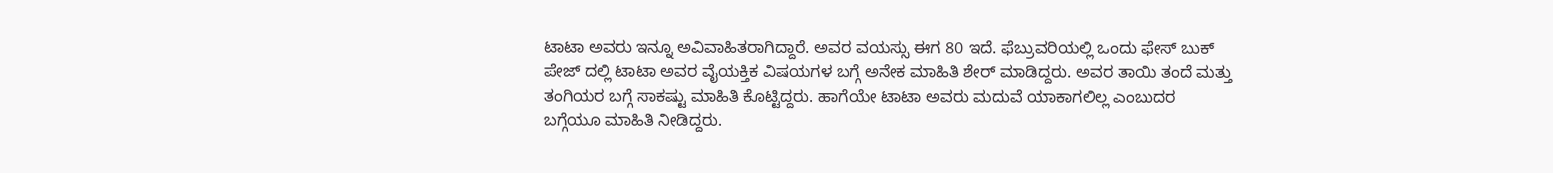ಟಾಟಾ ಅವರು ಇನ್ನೂ ಅವಿವಾಹಿತರಾಗಿದ್ದಾರೆ. ಅವರ ವಯಸ್ಸು ಈಗ 80 ಇದೆ. ಫೆಬ್ರುವರಿಯಲ್ಲಿ ಒಂದು ಫೇಸ್ ಬುಕ್ ಪೇಜ್ ದಲ್ಲಿ ಟಾಟಾ ಅವರ ವೈಯಕ್ತಿಕ ವಿಷಯಗಳ ಬಗ್ಗೆ ಅನೇಕ ಮಾಹಿತಿ ಶೇರ್ ಮಾಡಿದ್ದರು. ಅವರ ತಾಯಿ ತಂದೆ ಮತ್ತು ತಂಗಿಯರ ಬಗ್ಗೆ ಸಾಕಷ್ಟು ಮಾಹಿತಿ ಕೊಟ್ಟಿದ್ದರು. ಹಾಗೆಯೇ ಟಾಟಾ ಅವರು ಮದುವೆ ಯಾಕಾಗಲಿಲ್ಲ ಎಂಬುದರ ಬಗ್ಗೆಯೂ ಮಾಹಿತಿ ನೀಡಿದ್ದರು.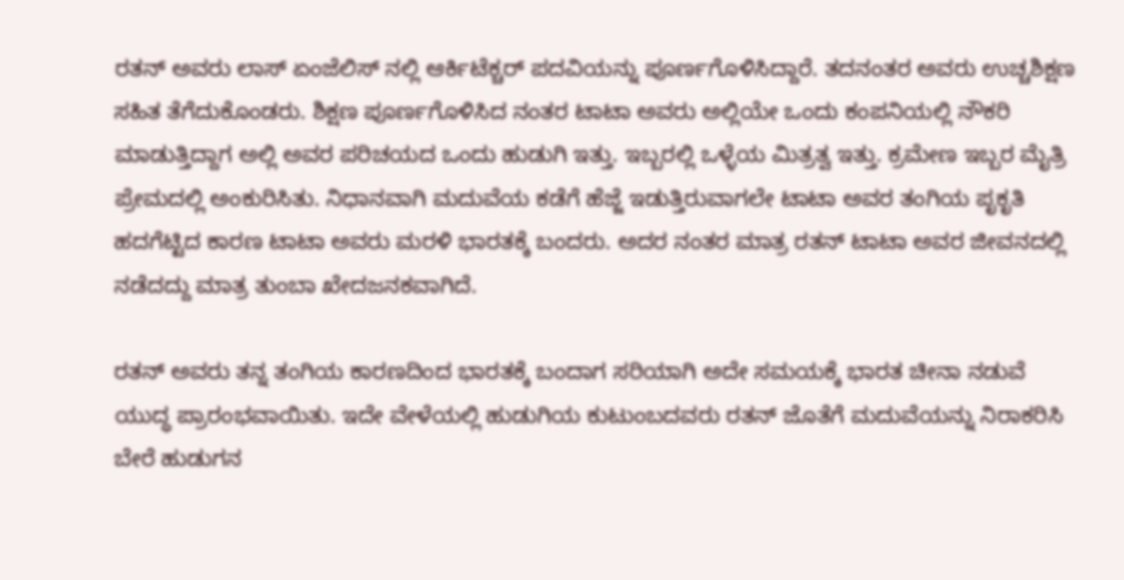ರತನ್ ಅವರು ಲಾಸ್ ಏಂಜೆಲಿಸ್ ನಲ್ಲಿ ಆರ್ಕಿಟೆಕ್ಚರ್ ಪದವಿಯನ್ನು ಪೂರ್ಣಗೊಳಿಸಿದ್ದಾರೆ. ತದನಂತರ ಅವರು ಉಚ್ಚಶಿಕ್ಷಣ ಸಹಿತ ತೆಗೆದುಕೊಂಡರು. ಶಿಕ್ಷಣ ಪೂರ್ಣಗೊಳಿಸಿದ ನಂತರ ಟಾಟಾ ಅವರು ಅಲ್ಲಿಯೇ ಒಂದು ಕಂಪನಿಯಲ್ಲಿ ನೌಕರಿ ಮಾಡುತ್ತಿದ್ದಾಗ ಅಲ್ಲಿ ಅವರ ಪರಿಚಯದ ಒಂದು ಹುಡುಗಿ ಇತ್ತು. ಇಬ್ಬರಲ್ಲಿ ಒಳ್ಳೆಯ ಮಿತ್ರತ್ವ ಇತ್ತು. ಕ್ರಮೇಣ ಇಬ್ಬರ ಮೈತ್ರಿ ಪ್ರೇಮದಲ್ಲಿ ಅಂಕುರಿಸಿತು. ನಿಧಾನವಾಗಿ ಮದುವೆಯ ಕಡೆಗೆ ಹೆಜ್ಜೆ ಇಡುತ್ತಿರುವಾಗಲೇ ಟಾಟಾ ಅವರ ತಂಗಿಯ ಪೃಕೃತಿ ಹದಗೆಟ್ಟಿದ ಕಾರಣ ಟಾಟಾ ಅವರು ಮರಳಿ ಭಾರತಕ್ಕೆ ಬಂದರು. ಅದರ ನಂತರ ಮಾತ್ರ ರತನ್ ಟಾಟಾ ಅವರ ಜೀವನದಲ್ಲಿ ನಡೆದದ್ದು ಮಾತ್ರ ತುಂಬಾ ಖೇದಜನಕವಾಗಿದೆ.

ರತನ್ ಅವರು ತನ್ನ ತಂಗಿಯ ಕಾರಣದಿಂದ ಭಾರತಕ್ಕೆ ಬಂದಾಗ ಸರಿಯಾಗಿ ಅದೇ ಸಮಯಕ್ಕೆ ಭಾರತ ಚೀನಾ ನಡುವೆ ಯುದ್ಧ ಪ್ರಾರಂಭವಾಯಿತು. ಇದೇ ವೇಳೆಯಲ್ಲಿ ಹುಡುಗಿಯ ಕುಟುಂಬದವರು ರತನ್ ಜೊತೆಗೆ ಮದುವೆಯನ್ನು ನಿರಾಕರಿಸಿ ಬೇರೆ ಹುಡುಗನ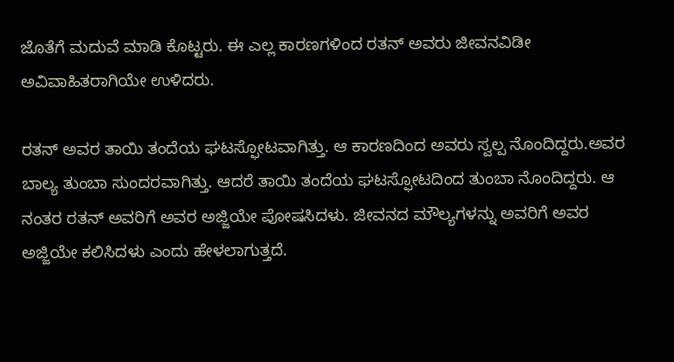ಜೊತೆಗೆ ಮದುವೆ ಮಾಡಿ ಕೊಟ್ಟರು. ಈ ಎಲ್ಲ ಕಾರಣಗಳಿಂದ ರತನ್ ಅವರು ಜೀವನವಿಡೀ ಅವಿವಾಹಿತರಾಗಿಯೇ ಉಳಿದರು.

ರತನ್ ಅವರ ತಾಯಿ ತಂದೆಯ ಘಟಸ್ಫೋಟವಾಗಿತ್ತು. ಆ ಕಾರಣದಿಂದ ಅವರು ಸ್ವಲ್ಪ ನೊಂದಿದ್ದರು.ಅವರ ಬಾಲ್ಯ ತುಂಬಾ ಸುಂದರವಾಗಿತ್ತು. ಆದರೆ ತಾಯಿ ತಂದೆಯ ಘಟಸ್ಫೋಟದಿಂದ ತುಂಬಾ ನೊಂದಿದ್ದರು. ಆ ನಂತರ ರತನ್ ಅವರಿಗೆ ಅವರ ಅಜ್ಜಿಯೇ ಪೋಷಸಿದಳು. ಜೀವನದ ಮೌಲ್ಯಗಳನ್ನು ಅವರಿಗೆ ಅವರ ಅಜ್ಜಿಯೇ ಕಲಿಸಿದಳು ಎಂದು ಹೇಳಲಾಗುತ್ತದೆ.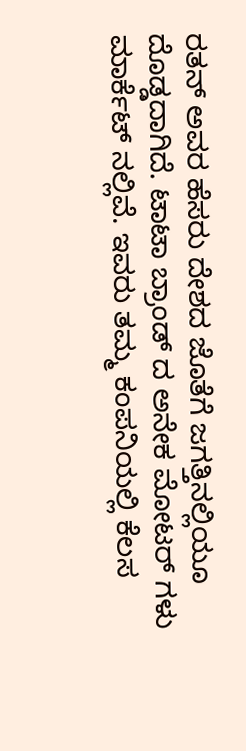ರತನ್ ಅವರ ಹೆಸರು ದೇಶದ ಜೊತೆಗೆ ಜಗತ್ತಿನಲ್ಲಿಯೂ ದೊಡ್ಡದಾಗಿದೆ. ಟಾಟಾ ಬ್ರಾಂಡ್ ದ ಅನೇಕ ಮೋಟರ್ ಗಳು ಮಾರ್ಕೆಟ್ ನಲ್ಲಿವೆ. ಇವರು ತಮ್ಮ ಕಂಪನಿಯಲ್ಲಿ ಕೆಲಸ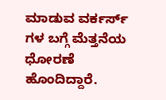ಮಾಡುವ ವರ್ಕರ್ಸ್ ಗಳ ಬಗ್ಗೆ ಮೆತ್ತನೆಯ ಧೋರಣೆ ಹೊಂದಿದ್ದಾರೆ.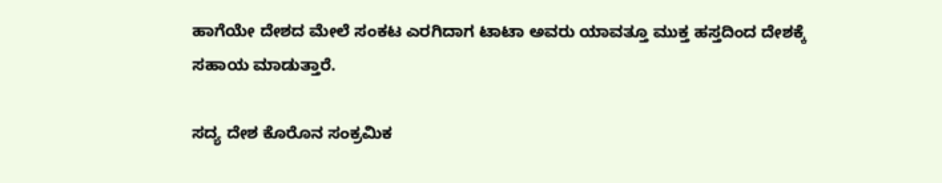ಹಾಗೆಯೇ ದೇಶದ ಮೇಲೆ ಸಂಕಟ ಎರಗಿದಾಗ ಟಾಟಾ ಅವರು ಯಾವತ್ತೂ ಮುಕ್ತ ಹಸ್ತದಿಂದ ದೇಶಕ್ಕೆ ಸಹಾಯ ಮಾಡುತ್ತಾರೆ.

ಸದ್ಯ ದೇಶ ಕೊರೊನ ಸಂಕ್ರಮಿಕ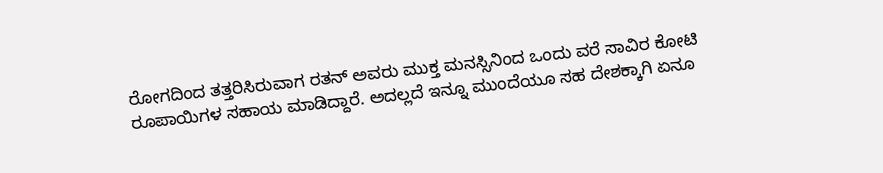ರೋಗದಿಂದ ತತ್ತರಿಸಿರುವಾಗ ರತನ್ ಅವರು ಮುಕ್ತ ಮನಸ್ಸಿನಿಂದ ಒಂದು ವರೆ ಸಾವಿರ ಕೋಟಿ ರೂಪಾಯಿಗಳ ಸಹಾಯ ಮಾಡಿದ್ದಾರೆ. ಅದಲ್ಲದೆ ಇನ್ನೂ ಮುಂದೆಯೂ ಸಹ ದೇಶಕ್ಕಾಗಿ ಏನೂ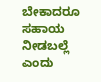ಬೇಕಾದರೂ ಸಹಾಯ ನೀಡಬಲ್ಲೆ ಎಂದು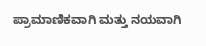ಪ್ರಾಮಾಣಿಕವಾಗಿ ಮತ್ತು ನಯವಾಗಿ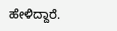ಹೇಳಿದ್ದಾರೆ.